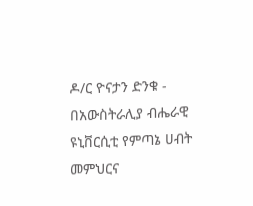ዶ/ር ዮናታን ድንቁ - በአውስትራሊያ ብሔራዊ ዩኒቨርሲቲ የምጣኔ ሀብት መምህርና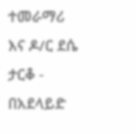ተመራማሪ እና ዶ/ር ደሴ ታርቆ - በአደላይድ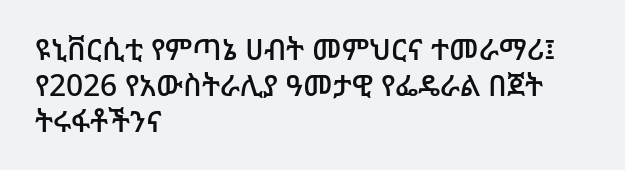ዩኒቨርሲቲ የምጣኔ ሀብት መምህርና ተመራማሪ፤ የ2026 የአውስትራሊያ ዓመታዊ የፌዴራል በጀት ትሩፋቶችንና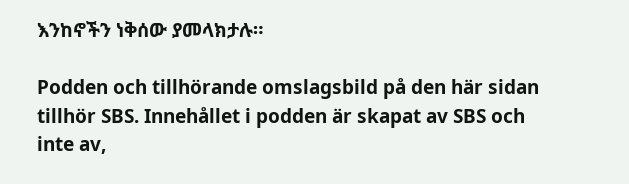እንከኖችን ነቅሰው ያመላክታሉ።

Podden och tillhörande omslagsbild på den här sidan tillhör SBS. Innehållet i podden är skapat av SBS och inte av,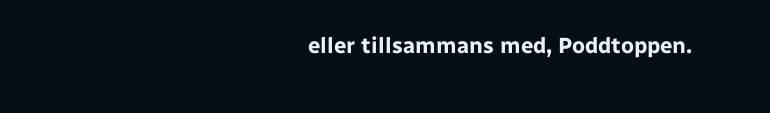eller tillsammans med, Poddtoppen.